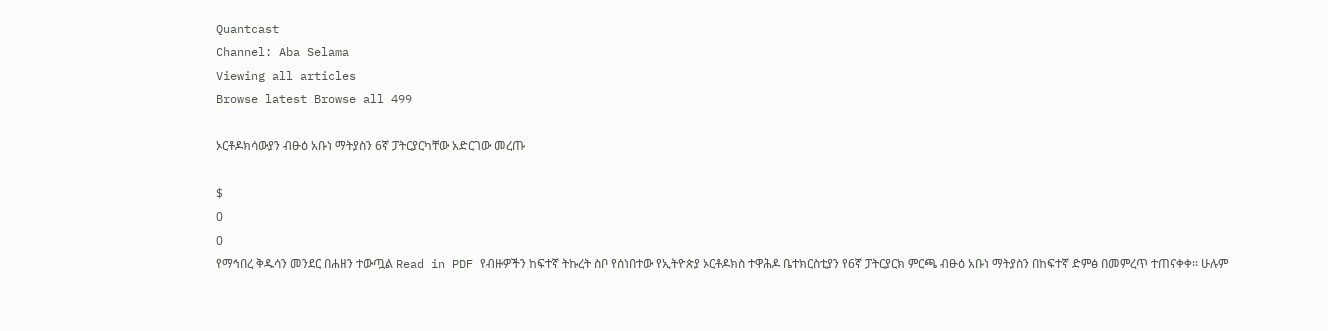Quantcast
Channel: Aba Selama
Viewing all articles
Browse latest Browse all 499

ኦርቶዶክሳውያን ብፁዕ አቡነ ማትያስን 6ኛ ፓትርያርካቸው አድርገው መረጡ

$
0
0
የማኅበረ ቅዱሳን መንደር በሐዘን ተውጧል Read in PDF የብዙዎችን ከፍተኛ ትኩረት ስቦ የሰነበተው የኢትዮጵያ ኦርቶዶክስ ተዋሕዶ ቤተክርስቲያን የ6ኛ ፓትርያርክ ምርጫ ብፁዕ አቡነ ማትያስን በከፍተኛ ድምፅ በመምረጥ ተጠናቀቀ፡፡ ሁሉም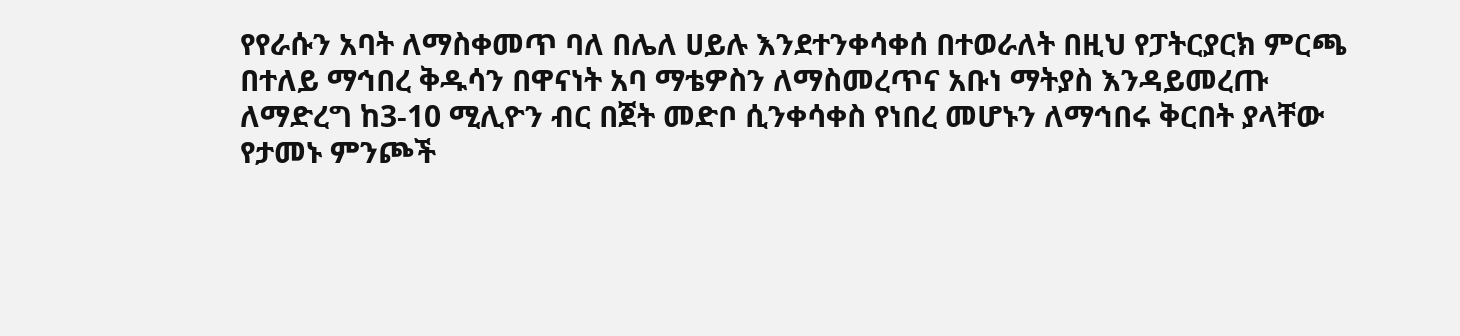የየራሱን አባት ለማስቀመጥ ባለ በሌለ ሀይሉ እንደተንቀሳቀሰ በተወራለት በዚህ የፓትርያርክ ምርጫ በተለይ ማኅበረ ቅዱሳን በዋናነት አባ ማቴዎስን ለማስመረጥና አቡነ ማትያስ እንዳይመረጡ ለማድረግ ከ3-10 ሚሊዮን ብር በጀት መድቦ ሲንቀሳቀስ የነበረ መሆኑን ለማኅበሩ ቅርበት ያላቸው የታመኑ ምንጮች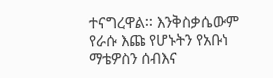ተናግረዋል፡፡ እንቅስቃሴውም የራሱ እጩ የሆኑትን የአቡነ ማቴዎስን ሰብእና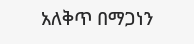አለቅጥ በማጋነን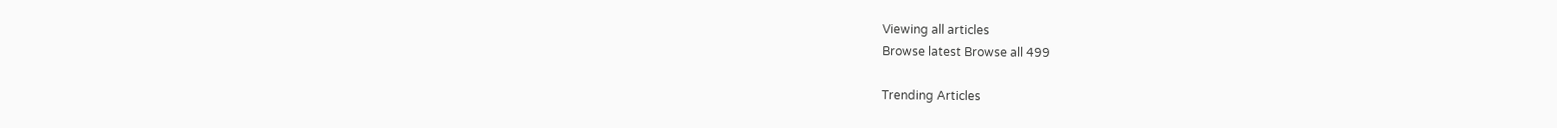Viewing all articles
Browse latest Browse all 499

Trending Articles